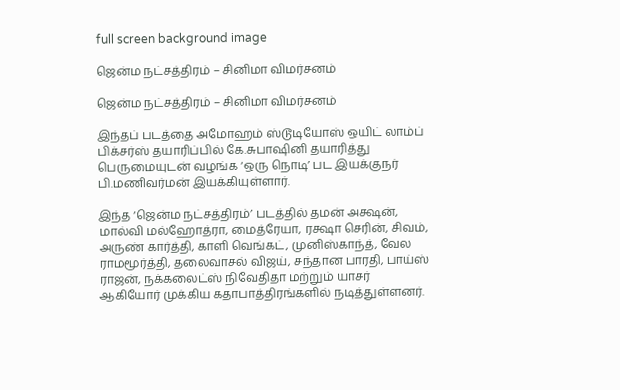full screen background image

ஜென்ம நட்சத்திரம் – சினிமா விமர்சனம்

ஜென்ம நட்சத்திரம் – சினிமா விமர்சனம்

இந்தப் படத்தை அமோஹம் ஸ்டூடியோஸ் ஒயிட் லாம்ப் பிக்சர்ஸ் தயாரிப்பில் கே.சுபாஷினி தயாரித்து பெருமையுடன் வழங்க ‘ஒரு நொடி’ பட இயக்குநர் பி.மணிவர்மன் இயக்கியுள்ளார்.

இந்த ‘ஜென்ம நட்சத்திரம்’ படத்தில் தமன் அக்ஷன், மால்வி மல்ஹோத்ரா, மைத்ரேயா, ரக்ஷா செரின், சிவம், அருண் கார்த்தி, காளி வெங்கட், முனிஸ்காந்த், வேல ராமமூர்த்தி, தலைவாசல் விஜய், சந்தான பாரதி, பாய்ஸ் ராஜன், நக்கலைட்ஸ் நிவேதிதா மற்றும் யாசர் ஆகியோர் முக்கிய கதாபாத்திரங்களில் நடித்துள்ளனர்.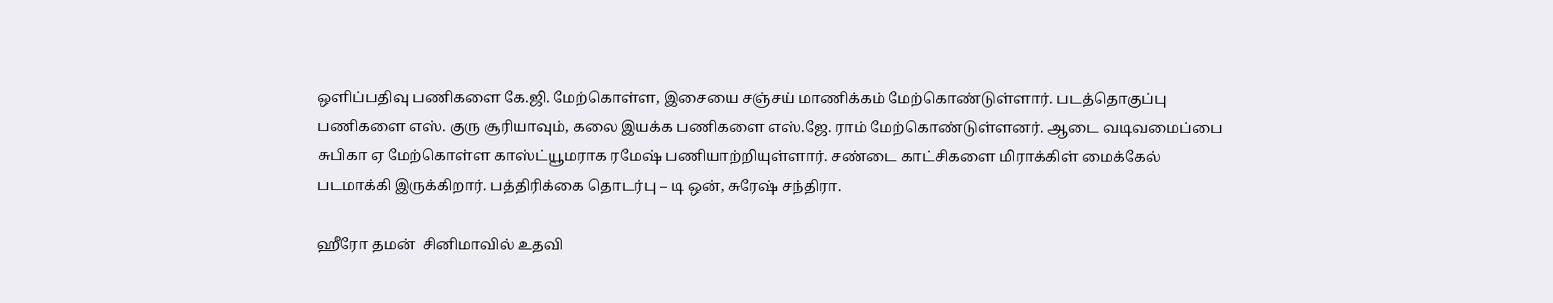ஒளிப்பதிவு பணிகளை கே.ஜி. மேற்கொள்ள, இசையை சஞ்சய் மாணிக்கம் மேற்கொண்டுள்ளார். படத்தொகுப்பு பணிகளை எஸ். குரு சூரியாவும், கலை இயக்க பணிகளை எஸ்.ஜே. ராம் மேற்கொண்டுள்ளனர். ஆடை வடிவமைப்பை சுபிகா ஏ மேற்கொள்ள காஸ்ட்யூமராக ரமேஷ் பணியாற்றியுள்ளார். சண்டை காட்சிகளை மிராக்கிள் மைக்கேல் படமாக்கி இருக்கிறார். பத்திரிக்கை தொடர்பு – டி ஒன், சுரேஷ் சந்திரா.

ஹீரோ தமன்  சினிமாவில் உதவி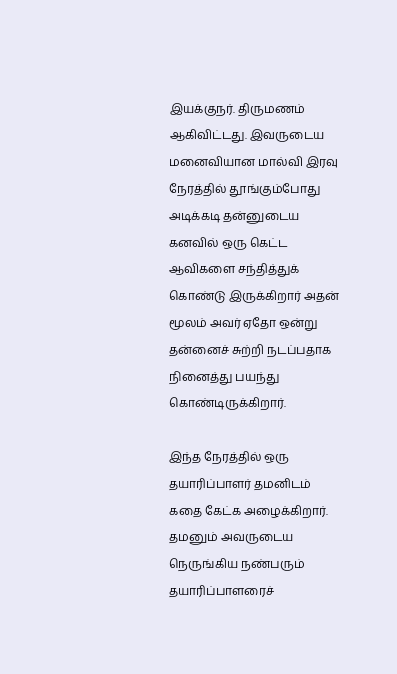இயக்குநர். திருமணம் ஆகிவிட்டது. இவருடைய மனைவியான மால்வி இரவு நேரத்தில் தூங்கும்போது அடிக்கடி தன்னுடைய கனவில் ஒரு கெட்ட ஆவிகளை சந்தித்துக் கொண்டு இருக்கிறார் அதன் மூலம் அவர் ஏதோ ஒன்று தன்னைச் சுற்றி நடப்பதாக நினைத்து பயந்து கொண்டிருக்கிறார்.

இந்த நேரத்தில் ஒரு தயாரிப்பாளர் தமனிடம் கதை கேட்க அழைக்கிறார். தமனும் அவருடைய நெருங்கிய நண்பரும் தயாரிப்பாளரைச்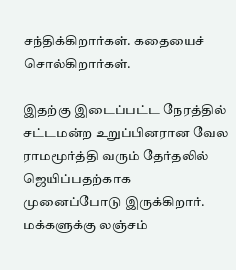சந்திக்கிறார்கள். கதையைச் சொல்கிறார்கள்.

இதற்கு இடைப்பட்ட நேரத்தில் சட்டமன்ற உறுப்பினரான வேல ராமமூர்த்தி வரும் தேர்தலில் ஜெயிப்பதற்காக முனைப்போடு இருக்கிறார். மக்களுக்கு லஞ்சம்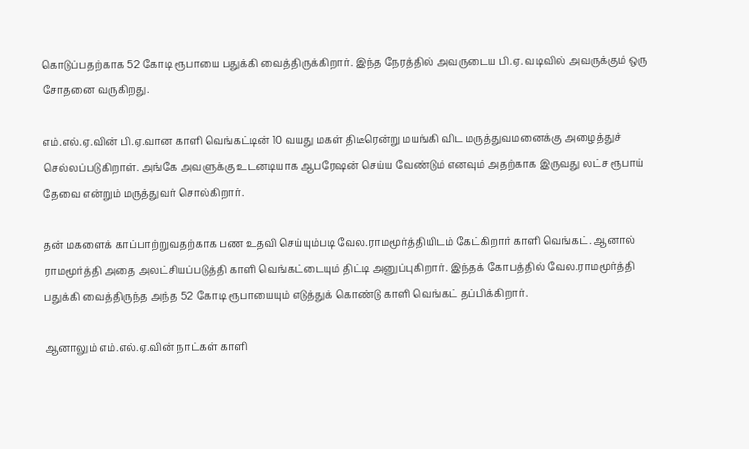கொடுப்பதற்காக 52 கோடி ரூபாயை பதுக்கி வைத்திருக்கிறார். இந்த நேரத்தில் அவருடைய பி.ஏ. வடிவில் அவருக்கும் ஒரு சோதனை வருகிறது.

எம்.எல்.ஏ.வின் பி.ஏ.வான காளி வெங்கட்டின் 10 வயது மகள் திடீரென்று மயங்கி விட மருத்துவமனைக்கு அழைத்துச் செல்லப்படுகிறாள். அங்கே அவளுக்கு உடனடியாக ஆபரேஷன் செய்ய வேண்டும் எனவும் அதற்காக இருவது லட்ச ரூபாய் தேவை என்றும் மருத்துவர் சொல்கிறார்.

தன் மகளைக் காப்பாற்றுவதற்காக பண உதவி செய்யும்படி வேல.ராமமூர்த்தியிடம் கேட்கிறார் காளி வெங்கட். ஆனால் ராமமூர்த்தி அதை அலட்சியப்படுத்தி காளி வெங்கட்டையும் திட்டி அனுப்புகிறார். இந்தக் கோபத்தில் வேல.ராமமூர்த்தி பதுக்கி வைத்திருந்த அந்த 52 கோடி ரூபாயையும் எடுத்துக் கொண்டு காளி வெங்கட் தப்பிக்கிறார்.

ஆனாலும் எம்.எல்.ஏ.வின் நாட்கள் காளி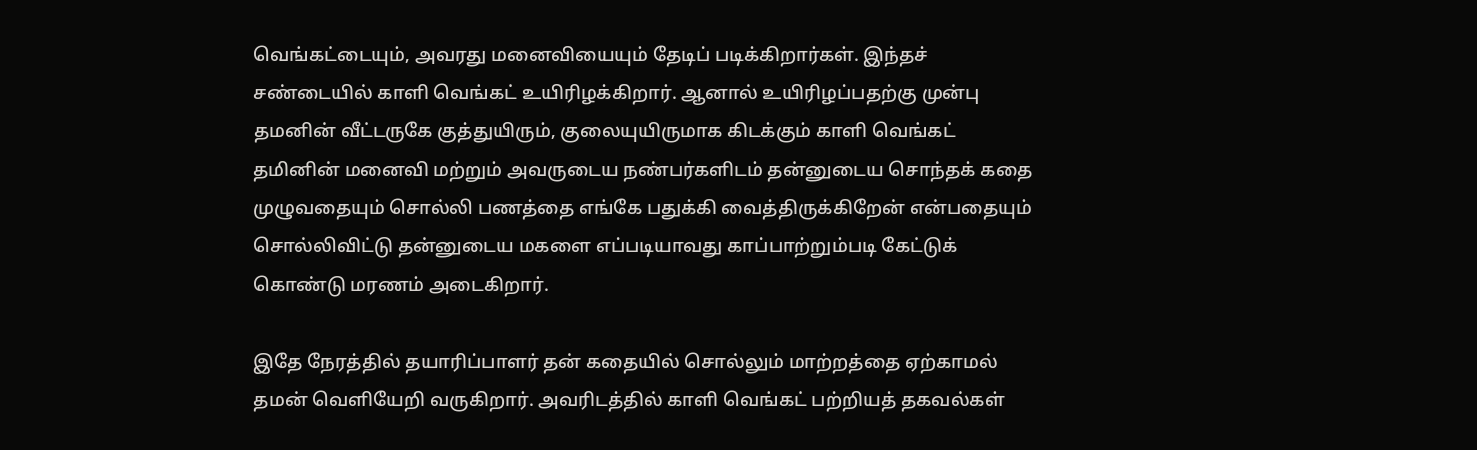வெங்கட்டையும், அவரது மனைவியையும் தேடிப் படிக்கிறார்கள். இந்தச் சண்டையில் காளி வெங்கட் உயிரிழக்கிறார். ஆனால் உயிரிழப்பதற்கு முன்பு தமனின் வீட்டருகே குத்துயிரும், குலையுயிருமாக கிடக்கும் காளி வெங்கட் தமினின் மனைவி மற்றும் அவருடைய நண்பர்களிடம் தன்னுடைய சொந்தக் கதை முழுவதையும் சொல்லி பணத்தை எங்கே பதுக்கி வைத்திருக்கிறேன் என்பதையும் சொல்லிவிட்டு தன்னுடைய மகளை எப்படியாவது காப்பாற்றும்படி கேட்டுக் கொண்டு மரணம் அடைகிறார்.

இதே நேரத்தில் தயாரிப்பாளர் தன் கதையில் சொல்லும் மாற்றத்தை ஏற்காமல் தமன் வெளியேறி வருகிறார். அவரிடத்தில் காளி வெங்கட் பற்றியத் தகவல்கள்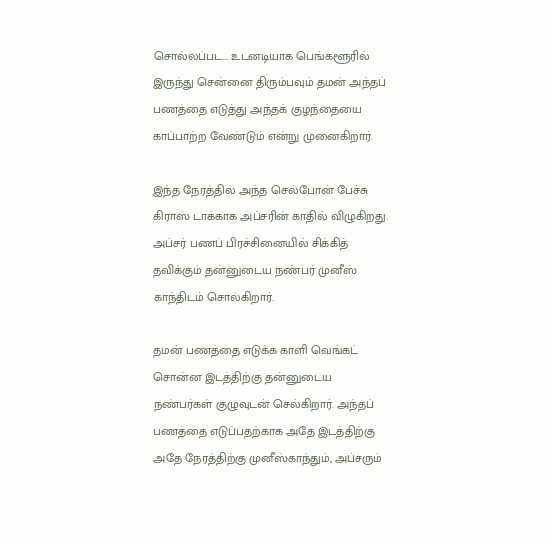சொல்லப்பட… உடனடியாக பெங்களூரில் இருந்து சென்னை திரும்பவும் தமன் அந்தப் பணத்தை எடுத்து அந்தக் குழந்தையை காப்பாற்ற வேண்டும் என்று முனைகிறார்.

இந்த நேரத்தில் அந்த செல்போன் பேச்சு கிராஸ் டாக்காக அப்சரின் காதில் விழுகிறது. அப்சர் பணப் பிரச்சினையில் சிக்கித் தவிக்கும் தன்னுடைய நண்பர் முனீஸ் காந்திடம் சொல்கிறார்.

தமன் பணத்தை எடுக்க காளி வெங்கட் சொன்ன இடத்திற்கு தன்னுடைய நண்பர்கள் குழுவுடன் செல்கிறார். அந்தப் பணத்தை எடுப்பதற்காக அதே இடத்திற்கு அதே நேரத்திற்கு முனீஸ்காந்தும், அப்சரும்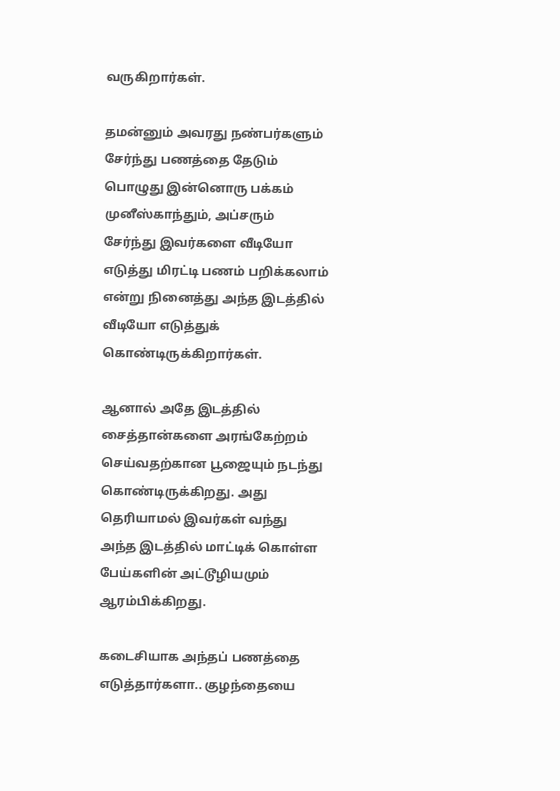வருகிறார்கள்.

தமன்னும் அவரது நண்பர்களும் சேர்ந்து பணத்தை தேடும் பொழுது இன்னொரு பக்கம் முனீஸ்காந்தும், அப்சரும் சேர்ந்து இவர்களை வீடியோ எடுத்து மிரட்டி பணம் பறிக்கலாம் என்று நினைத்து அந்த இடத்தில் வீடியோ எடுத்துக் கொண்டிருக்கிறார்கள்.

ஆனால் அதே இடத்தில் சைத்தான்களை அரங்கேற்றம் செய்வதற்கான பூஜையும் நடந்து கொண்டிருக்கிறது. அது தெரியாமல் இவர்கள் வந்து அந்த இடத்தில் மாட்டிக் கொள்ள பேய்களின் அட்டூழியமும் ஆரம்பிக்கிறது.

கடைசியாக அந்தப் பணத்தை எடுத்தார்களா.. குழந்தையை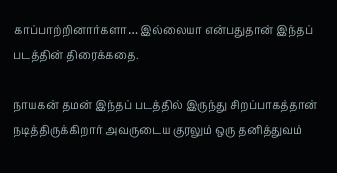காப்பாற்றினார்களா… இல்லையா என்பதுதான் இந்தப் படத்தின் திரைக்கதை.

நாயகன் தமன் இந்தப் படத்தில் இருந்து சிறப்பாகத்தான் நடித்திருக்கிறார் அவருடைய குரலும் ஒரு தனித்துவம்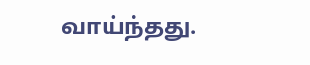வாய்ந்தது.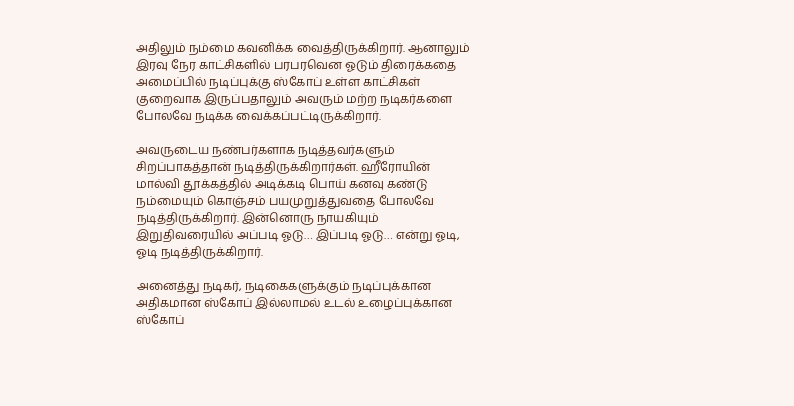அதிலும் நம்மை கவனிக்க வைத்திருக்கிறார். ஆனாலும் இரவு நேர காட்சிகளில் பரபரவென ஓடும் திரைக்கதை அமைப்பில் நடிப்புக்கு ஸ்கோப் உள்ள காட்சிகள் குறைவாக இருப்பதாலும் அவரும் மற்ற நடிகர்களை போலவே நடிக்க வைக்கப்பட்டிருக்கிறார்.

அவருடைய நண்பர்களாக நடித்தவர்களும் சிறப்பாகத்தான் நடித்திருக்கிறார்கள். ஹீரோயின் மால்வி தூக்கத்தில் அடிக்கடி பொய் கனவு கண்டு நம்மையும் கொஞ்சம் பயமுறுத்துவதை போலவே நடித்திருக்கிறார். இன்னொரு நாயகியும் இறுதிவரையில் அப்படி ஓடு… இப்படி ஓடு… என்று ஓடி, ஓடி நடித்திருக்கிறார்.

அனைத்து நடிகர், நடிகைகளுக்கும் நடிப்புக்கான அதிகமான ஸ்கோப் இல்லாமல் உடல் உழைப்புக்கான ஸ்கோப்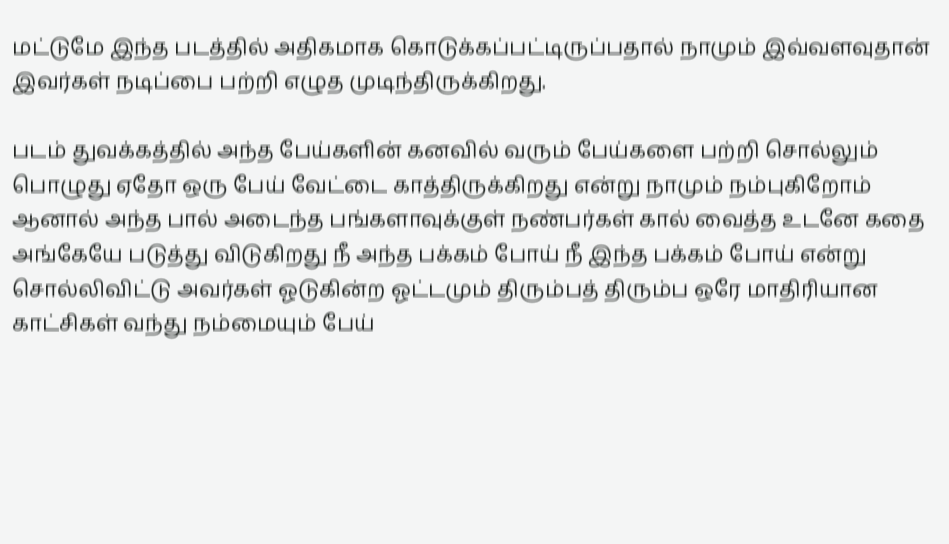மட்டுமே இந்த படத்தில் அதிகமாக கொடுக்கப்பட்டிருப்பதால் நாமும் இவ்வளவுதான் இவர்கள் நடிப்பை பற்றி எழுத முடிந்திருக்கிறது.

படம் துவக்கத்தில் அந்த பேய்களின் கனவில் வரும் பேய்களை பற்றி சொல்லும் பொழுது ஏதோ ஒரு பேய் வேட்டை காத்திருக்கிறது என்று நாமும் நம்புகிறோம் ஆனால் அந்த பால் அடைந்த பங்களாவுக்குள் நண்பர்கள் கால் வைத்த உடனே கதை அங்கேயே படுத்து விடுகிறது நீ அந்த பக்கம் போய் நீ இந்த பக்கம் போய் என்று சொல்லிவிட்டு அவர்கள் ஓடுகின்ற ஓட்டமும் திரும்பத் திரும்ப ஒரே மாதிரியான காட்சிகள் வந்து நம்மையும் பேய்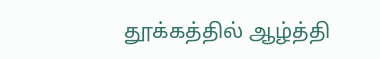தூக்கத்தில் ஆழ்த்தி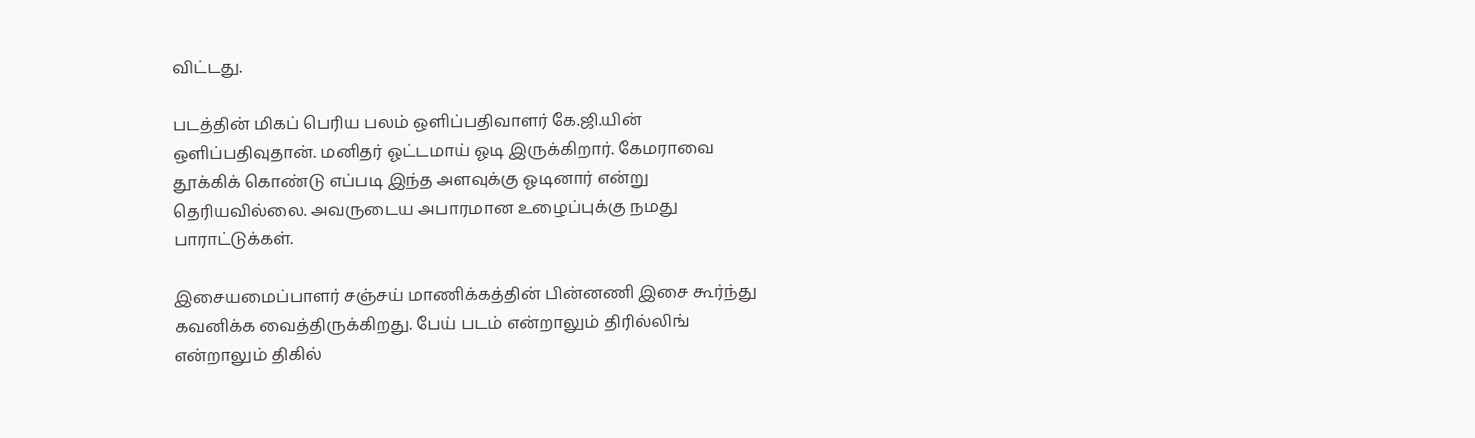விட்டது.

படத்தின் மிகப் பெரிய பலம் ஒளிப்பதிவாளர் கே.ஜி.யின் ஒளிப்பதிவுதான். மனிதர் ஓட்டமாய் ஓடி இருக்கிறார். கேமராவை தூக்கிக் கொண்டு எப்படி இந்த அளவுக்கு ஓடினார் என்று தெரியவில்லை. அவருடைய அபாரமான உழைப்புக்கு நமது பாராட்டுக்கள்.

இசையமைப்பாளர் சஞ்சய் மாணிக்கத்தின் பின்னணி இசை கூர்ந்து கவனிக்க வைத்திருக்கிறது. பேய் படம் என்றாலும் திரில்லிங் என்றாலும் திகில்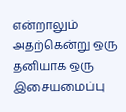என்றாலும் அதற்கென்று ஒரு தனியாக ஒரு இசையமைப்பு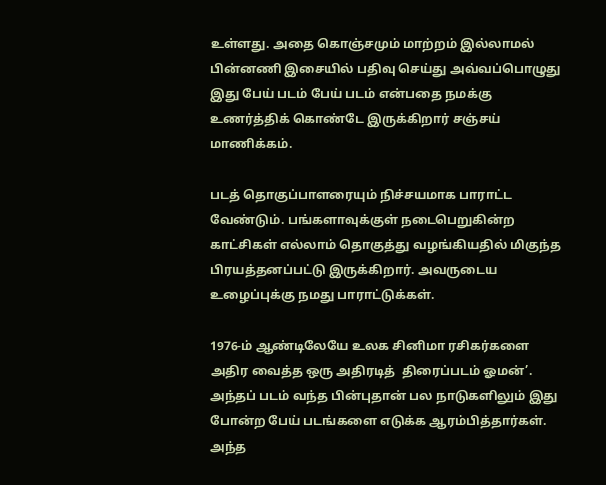உள்ளது. அதை கொஞ்சமும் மாற்றம் இல்லாமல் பின்னணி இசையில் பதிவு செய்து அவ்வப்பொழுது இது பேய் படம் பேய் படம் என்பதை நமக்கு உணர்த்திக் கொண்டே இருக்கிறார் சஞ்சய் மாணிக்கம்.

படத் தொகுப்பாளரையும் நிச்சயமாக பாராட்ட வேண்டும். பங்களாவுக்குள் நடைபெறுகின்ற காட்சிகள் எல்லாம் தொகுத்து வழங்கியதில் மிகுந்த பிரயத்தனப்பட்டு இருக்கிறார். அவருடைய உழைப்புக்கு நமது பாராட்டுக்கள்.

1976-ம் ஆண்டிலேயே உலக சினிமா ரசிகர்களை அதிர வைத்த ஒரு அதிரடித்  திரைப்படம் ஓமன்’. அந்தப் படம் வந்த பின்புதான் பல நாடுகளிலும் இது போன்ற பேய் படங்களை எடுக்க ஆரம்பித்தார்கள். அந்த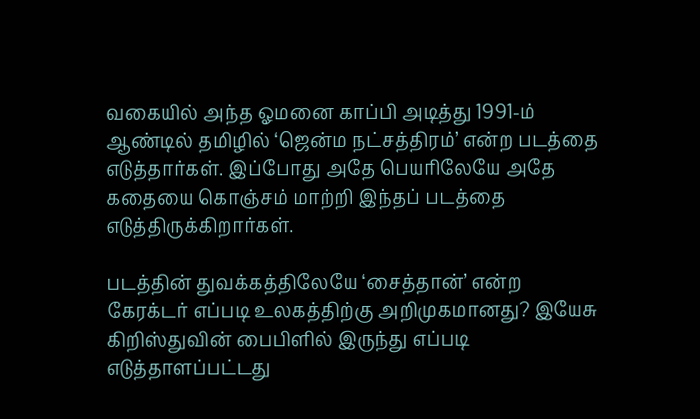வகையில் அந்த ஓமனை காப்பி அடித்து 1991-ம் ஆண்டில் தமிழில் ‘ஜென்ம நட்சத்திரம்’ என்ற படத்தை எடுத்தார்கள். இப்போது அதே பெயரிலேயே அதே கதையை கொஞ்சம் மாற்றி இந்தப் படத்தை எடுத்திருக்கிறார்கள்.

படத்தின் துவக்கத்திலேயே ‘சைத்தான்’ என்ற கேரக்டர் எப்படி உலகத்திற்கு அறிமுகமானது? இயேசு கிறிஸ்துவின் பைபிளில் இருந்து எப்படி எடுத்தாளப்பட்டது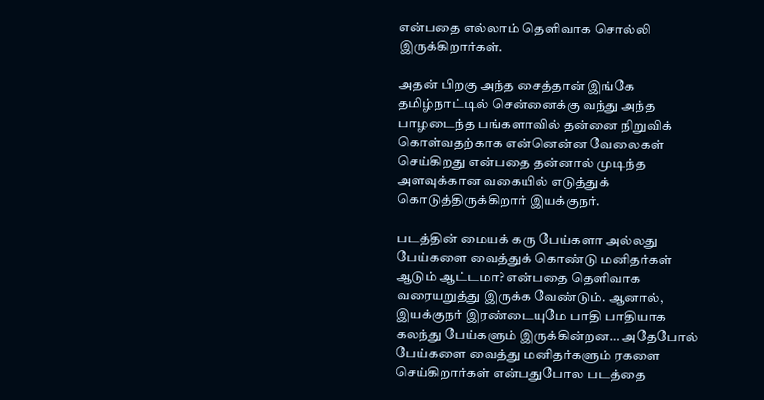என்பதை எல்லாம் தெளிவாக சொல்லி இருக்கிறார்கள்.

அதன் பிறகு அந்த சைத்தான் இங்கே தமிழ்நாட்டில் சென்னைக்கு வந்து அந்த பாழடைந்த பங்களாவில் தன்னை நிறுவிக் கொள்வதற்காக என்னென்ன வேலைகள் செய்கிறது என்பதை தன்னால் முடிந்த அளவுக்கான வகையில் எடுத்துக் கொடுத்திருக்கிறார் இயக்குநர்.

படத்தின் மையக் கரு பேய்களா அல்லது பேய்களை வைத்துக் கொண்டு மனிதர்கள் ஆடும் ஆட்டமா? என்பதை தெளிவாக வரையறுத்து இருக்க வேண்டும். ஆனால், இயக்குநர் இரண்டையுமே பாதி பாதியாக கலந்து பேய்களும் இருக்கின்றன… அதேபோல் பேய்களை வைத்து மனிதர்களும் ரகளை செய்கிறார்கள் என்பதுபோல படத்தை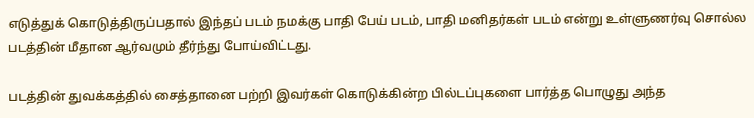எடுத்துக் கொடுத்திருப்பதால் இந்தப் படம் நமக்கு பாதி பேய் படம், பாதி மனிதர்கள் படம் என்று உள்ளுணர்வு சொல்ல படத்தின் மீதான ஆர்வமும் தீர்ந்து போய்விட்டது.

படத்தின் துவக்கத்தில் சைத்தானை பற்றி இவர்கள் கொடுக்கின்ற பில்டப்புகளை பார்த்த பொழுது அந்த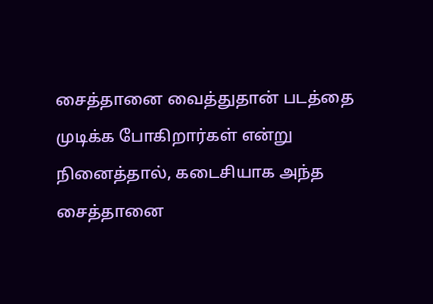சைத்தானை வைத்துதான் படத்தை முடிக்க போகிறார்கள் என்று நினைத்தால், கடைசியாக அந்த சைத்தானை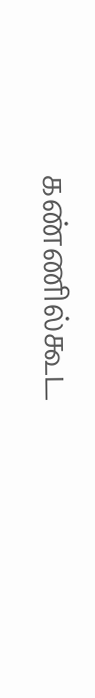கண்ணில்கூட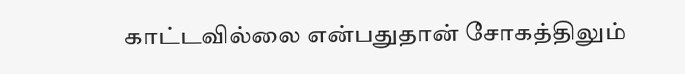காட்டவில்லை என்பதுதான் சோகத்திலும்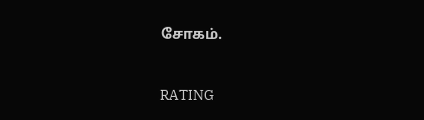சோகம்.



RATING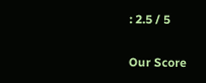: 2.5 / 5

Our Score